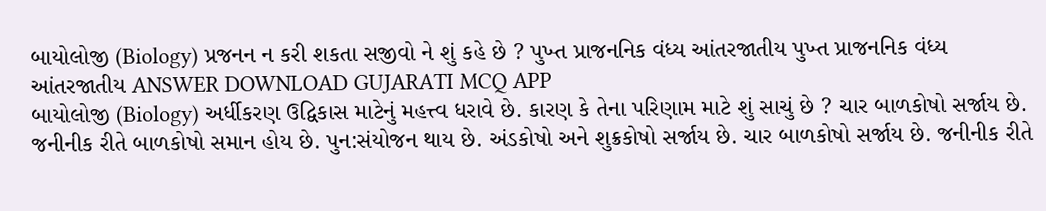બાયોલોજી (Biology) પ્રજનન ન કરી શકતા સજીવો ને શું કહે છે ? પુખ્ત પ્રાજનનિક વંધ્ય આંતરજાતીય પુખ્ત પ્રાજનનિક વંધ્ય આંતરજાતીય ANSWER DOWNLOAD GUJARATI MCQ APP
બાયોલોજી (Biology) અર્ધીકરણ ઉદ્વિકાસ માટેનું મહત્ત્વ ધરાવે છે. કારણ કે તેના પરિણામ માટે શું સાચું છે ? ચાર બાળકોષો સર્જાય છે. જનીનીક રીતે બાળકોષો સમાન હોય છે. પુન:સંયોજન થાય છે. અંડકોષો અને શુક્રકોષો સર્જાય છે. ચાર બાળકોષો સર્જાય છે. જનીનીક રીતે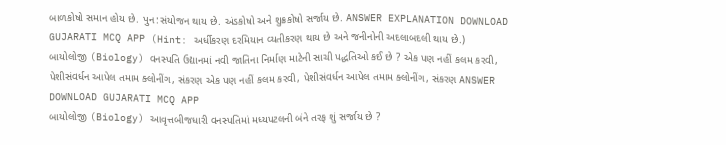બાળકોષો સમાન હોય છે. પુન:સંયોજન થાય છે. અંડકોષો અને શુક્રકોષો સર્જાય છે. ANSWER EXPLANATION DOWNLOAD GUJARATI MCQ APP (Hint: અર્ધીકરણ દરમિયાન વ્યતીકરણ થાય છે અને જનીનોની અદલાબદલી થાય છે.)
બાયોલોજી (Biology) વનસ્પતિ ઉદ્યાનમાં નવી જાતિના નિર્માણ માટેની સાચી પદ્ધતિઓ કઈ છે ? એક પણ નહીં કલમ કરવી, પેશીસંવર્ધન આપેલ તમામ ક્લોનીંગ, સંકરણ એક પણ નહીં કલમ કરવી, પેશીસંવર્ધન આપેલ તમામ ક્લોનીંગ, સંકરણ ANSWER DOWNLOAD GUJARATI MCQ APP
બાયોલોજી (Biology) આવૃત્તબીજધારી વનસ્પતિમાં મધ્યપટલની બંને તરફ શું સર્જાય છે ?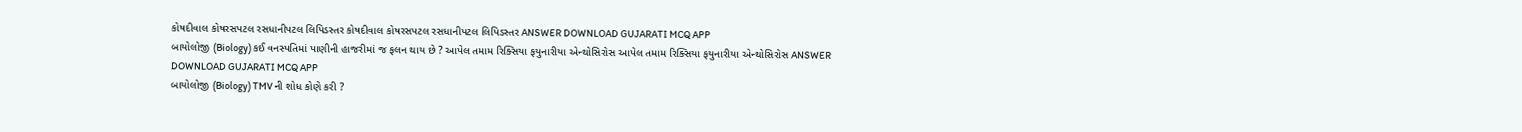કોષદીવાલ કોષરસપટલ રસધાનીપટલ લિપિડસ્તર કોષદીવાલ કોષરસપટલ રસધાનીપટલ લિપિડસ્તર ANSWER DOWNLOAD GUJARATI MCQ APP
બાયોલોજી (Biology) કઈ વનસ્પતિમાં પાણીની હાજરીમાં જ ફલન થાય છે ? આપેલ તમામ રિક્સિયા ફયુનારીયા એન્થોસિરોસ આપેલ તમામ રિક્સિયા ફયુનારીયા એન્થોસિરોસ ANSWER DOWNLOAD GUJARATI MCQ APP
બાયોલોજી (Biology) TMV ની શોધ કોણે કરી ?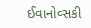ઈવાનોવ્સકી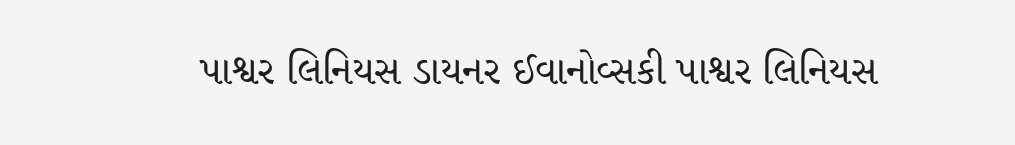પાશ્વર લિનિયસ ડાયનર ઈવાનોવ્સકી પાશ્વર લિનિયસ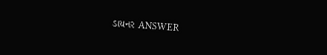ડાયનર ANSWER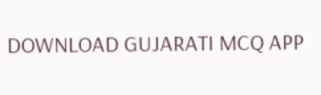DOWNLOAD GUJARATI MCQ APP